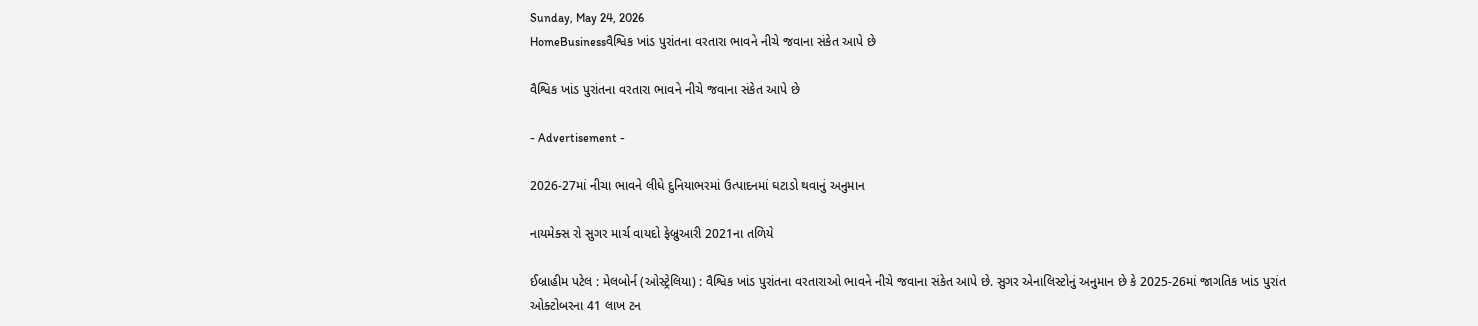Sunday, May 24, 2026
HomeBusinessવૈશ્વિક ખાંડ પુરાંતના વરતારા ભાવને નીચે જવાના સંકેત આપે છે

વૈશ્વિક ખાંડ પુરાંતના વરતારા ભાવને નીચે જવાના સંકેત આપે છે

- Advertisement -

2026-27માં નીચા ભાવને લીધે દુનિયાભરમાં ઉત્પાદનમાં ઘટાડો થવાનું અનુમાન

નાયમેક્સ રો સુગર માર્ચ વાયદો ફેબ્રુઆરી 2021ના તળિયે

ઈબ્રાહીમ પટેલ : મેલબોર્ન (ઓસ્ટ્રેલિયા) : વૈશ્વિક ખાંડ પુરાંતના વરતારાઓ ભાવને નીચે જવાના સંકેત આપે છે. સુગર એનાલિસ્ટોનું અનુમાન છે કે 2025-26માં જાગતિક ખાંડ પુરાંત ઓક્ટોબરના 41 લાખ ટન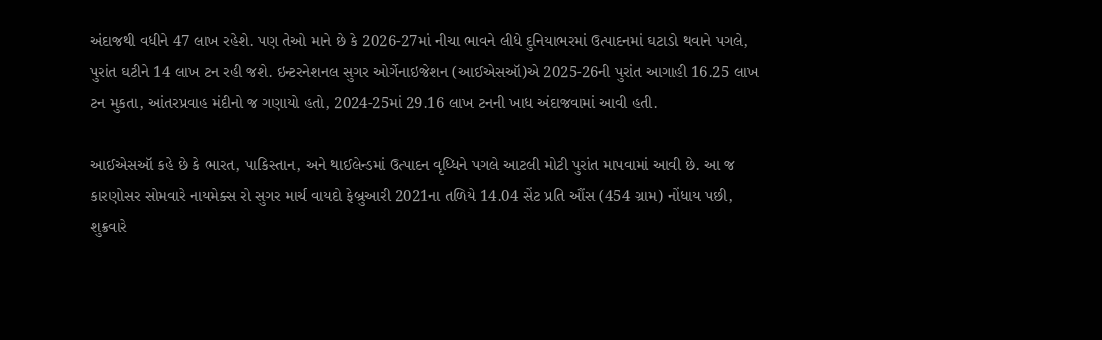અંદાજથી વધીને 47 લાખ રહેશે. પણ તેઓ માને છે કે 2026-27માં નીચા ભાવને લીધે દુનિયાભરમાં ઉત્પાદનમાં ઘટાડો થવાને પગલે, પુરાંત ઘટીને 14 લાખ ટન રહી જશે. ઇન્ટરનેશનલ સુગર ઓર્ગેનાઇજેશન (આઈએસઑ)એ 2025-26ની પુરાંત આગાહી 16.25 લાખ ટન મુકતા, આંતરપ્રવાહ મંદીનો જ ગણાયો હતો, 2024-25માં 29.16 લાખ ટનની ખાધ અંદાજવામાં આવી હતી.

આઈએસઑ કહે છે કે ભારત, પાકિસ્તાન, અને થાઈલેન્ડમાં ઉત્પાદન વૃધ્ધિને પગલે આટલી મોટી પુરાંત માપવામાં આવી છે. આ જ કારણોસર સોમવારે નાયમેક્સ રો સુગર માર્ચ વાયદો ફેબ્રુઆરી 2021ના તળિયે 14.04 સેંટ પ્રતિ ઔંસ (454 ગ્રામ) નોંધાય પછી, શુક્રવારે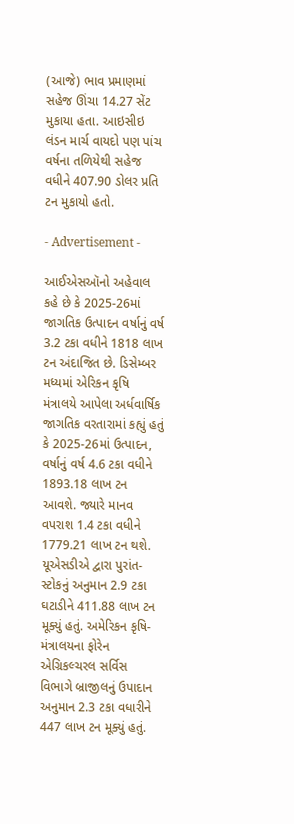(આજે) ભાવ પ્રમાણમાં સહેજ ઊંચા 14.27 સેંટ મુકાયા હતા. આઇસીઇ લંડન માર્ચ વાયદો પણ પાંચ વર્ષના તળિયેથી સહેજ વધીને 407.90 ડોલર પ્રતિ ટન મુકાયો હતો.

- Advertisement -

આઈએસઑનો અહેવાલ કહે છે કે 2025-26માં જાગતિક ઉત્પાદન વર્ષાનું વર્ષ 3.2 ટકા વધીને 1818 લાખ ટન અંદાજિત છે. ડિસેમ્બર મધ્યમાં એરિકન કૃષિ મંત્રાલયે આપેલા અર્ધવાર્ષિક જાગતિક વરતારામાં કહ્યું હતું કે 2025-26માં ઉત્પાદન, વર્ષાનું વર્ષ 4.6 ટકા વધીને 1893.18 લાખ ટન આવશે. જ્યારે માનવ વપરાશ 1.4 ટકા વધીને 1779.21 લાખ ટન થશે. યૂએસડીએ દ્વારા પુરાંત-સ્ટોકનું અનુમાન 2.9 ટકા ઘટાડીને 411.88 લાખ ટન મૂક્યું હતું. અમેરિકન કૃષિ-મંત્રાલયના ફોરેન એગ્રિકલ્ચરલ સર્વિસ વિભાગે બ્રાજીલનું ઉપાદાન અનુમાન 2.3 ટકા વધારીને 447 લાખ ટન મૂક્યું હતું.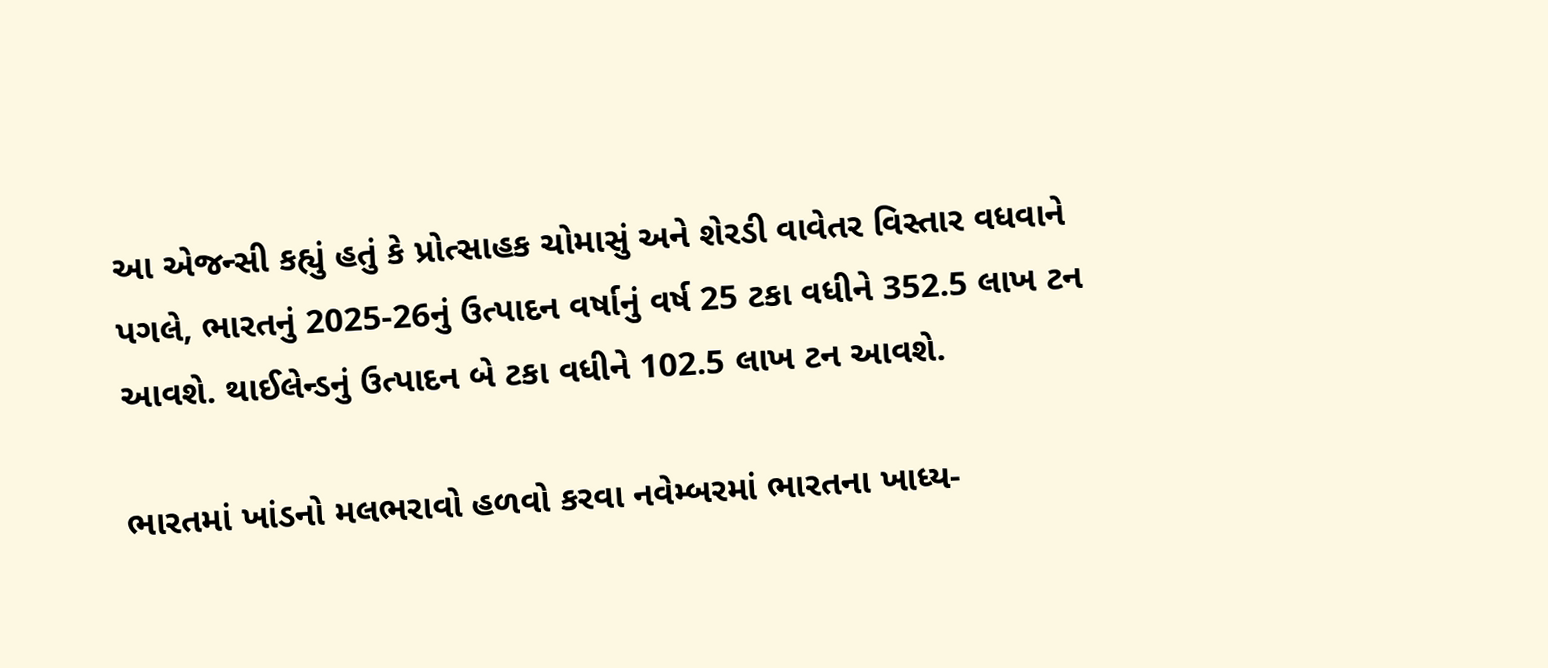આ એજન્સી કહ્યું હતું કે પ્રોત્સાહક ચોમાસું અને શેરડી વાવેતર વિસ્તાર વધવાને પગલે, ભારતનું 2025-26નું ઉત્પાદન વર્ષાનું વર્ષ 25 ટકા વધીને 352.5 લાખ ટન આવશે. થાઈલેન્ડનું ઉત્પાદન બે ટકા વધીને 102.5 લાખ ટન આવશે.

ભારતમાં ખાંડનો મલભરાવો હળવો કરવા નવેમ્બરમાં ભારતના ખાધ્ય-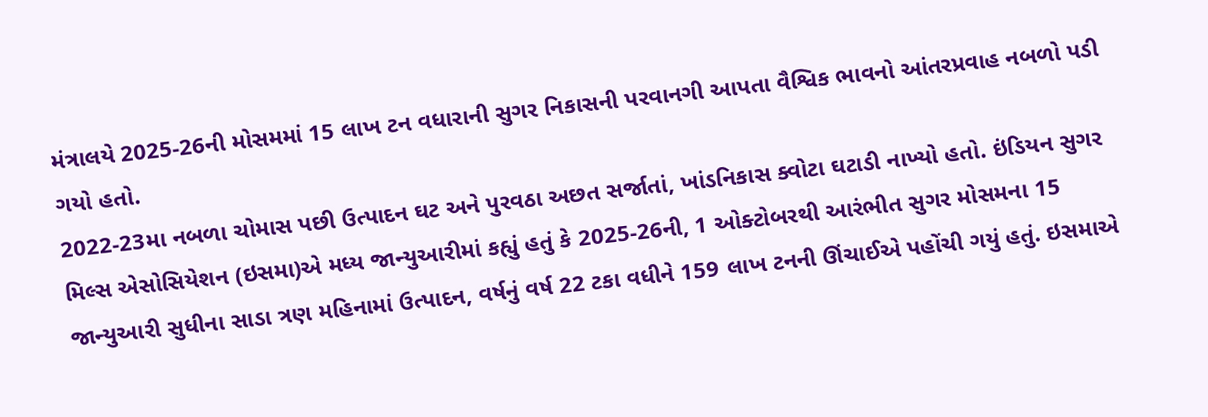મંત્રાલયે 2025-26ની મોસમમાં 15 લાખ ટન વધારાની સુગર નિકાસની પરવાનગી આપતા વૈશ્વિક ભાવનો આંતરપ્રવાહ નબળો પડી ગયો હતો.
2022-23મા નબળા ચોમાસ પછી ઉત્પાદન ઘટ અને પુરવઠા અછત સર્જાતાં, ખાંડનિકાસ ક્વોટા ઘટાડી નાખ્યો હતો. ઇંડિયન સુગર મિલ્સ એસોસિયેશન (ઇસમા)એ મધ્ય જાન્યુઆરીમાં કહ્યું હતું કે 2025-26ની, 1 ઓક્ટોબરથી આરંભીત સુગર મોસમના 15 જાન્યુઆરી સુધીના સાડા ત્રણ મહિનામાં ઉત્પાદન, વર્ષનું વર્ષ 22 ટકા વધીને 159 લાખ ટનની ઊંચાઈએ પહોંચી ગયું હતું. ઇસમાએ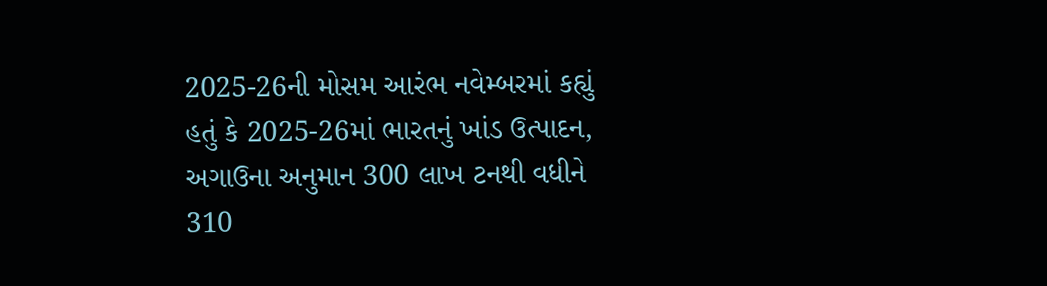2025-26ની મોસમ આરંભ નવેમ્બરમાં કહ્યું હતું કે 2025-26માં ભારતનું ખાંડ ઉત્પાદન, અગાઉના અનુમાન 300 લાખ ટનથી વધીને 310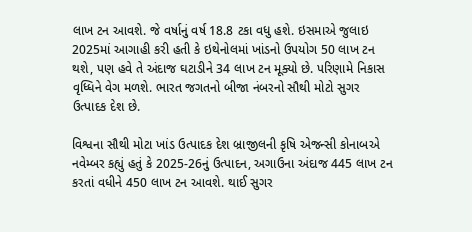લાખ ટન આવશે. જે વર્ષાનું વર્ષ 18.8 ટકા વધુ હશે. ઇસમાએ જુલાઇ 2025માં આગાહી કરી હતી કે ઇથેનોલમાં ખાંડનો ઉપયોગ 50 લાખ ટન થશે, પણ હવે તે અંદાજ ઘટાડીને 34 લાખ ટન મૂક્યો છે. પરિણામે નિકાસ વૃધ્ધિને વેગ મળશે. ભારત જગતનો બીજા નંબરનો સૌથી મોટો સુગર ઉત્પાદક દેશ છે.

વિશ્વના સૌથી મોટા ખાંડ ઉત્પાદક દેશ બ્રાજીલની કૃષિ એજન્સી કોનાબએ નવેમ્બર કહ્યું હતું કે 2025-26નું ઉત્પાદન, અગાઉના અંદાજ 445 લાખ ટન કરતાં વધીને 450 લાખ ટન આવશે. થાઈ સુગર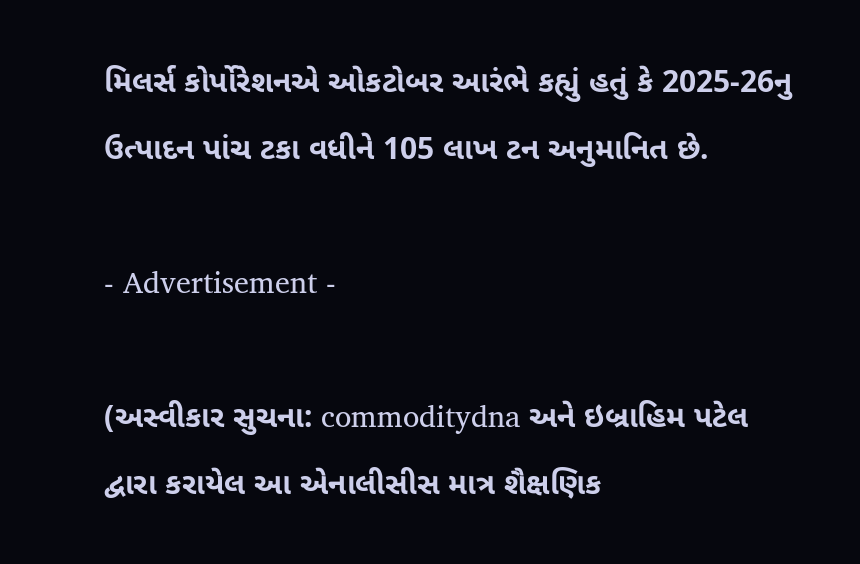મિલર્સ કોર્પોરેશનએ ઓકટોબર આરંભે કહ્યું હતું કે 2025-26નુ ઉત્પાદન પાંચ ટકા વધીને 105 લાખ ટન અનુમાનિત છે.

- Advertisement -

(અસ્વીકાર સુચના: commoditydna અને ઇબ્રાહિમ પટેલ દ્વારા કરાયેલ આ એનાલીસીસ માત્ર શૈક્ષણિક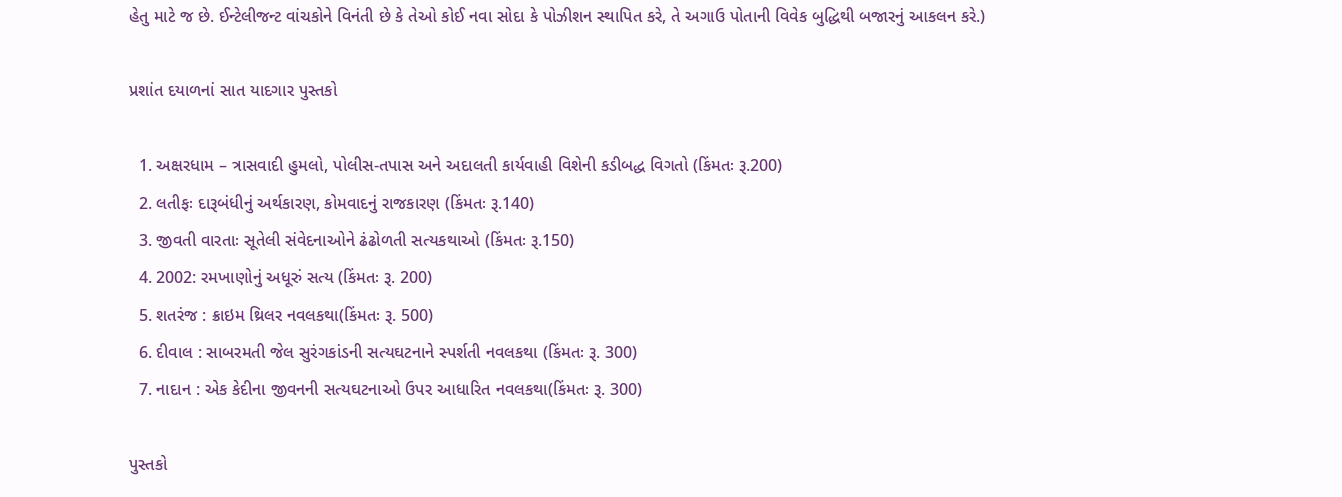હેતુ માટે જ છે. ઈન્ટેલીજન્ટ વાંચકોને વિનંતી છે કે તેઓ કોઈ નવા સોદા કે પોઝીશન સ્થાપિત કરે, તે અગાઉ પોતાની વિવેક બુદ્ધિથી બજારનું આકલન કરે.)

પ્રશાંત દયાળનાં સાત યાદગાર પુસ્તકો

  1. અક્ષરધામ – ત્રાસવાદી હુમલો, પોલીસ-તપાસ અને અદાલતી કાર્યવાહી વિશેની કડીબદ્ધ વિગતો (કિંમતઃ રૂ.200)
  2. લતીફઃ દારૂબંધીનું અર્થકારણ, કોમવાદનું રાજકારણ (કિંમતઃ રૂ.140)
  3. જીવતી વારતાઃ સૂતેલી સંવેદનાઓને ઢંઢોળતી સત્યકથાઓ (કિંમતઃ રૂ.150)
  4. 2002: રમખાણોનું અધૂરું સત્ય (કિંમતઃ રૂ. 200)
  5. શતરંજ : ક્રાઇમ થ્રિલર નવલકથા(કિંમતઃ રૂ. 500)
  6. દીવાલ : સાબરમતી જેલ સુરંગકાંડની સત્યઘટનાને સ્પર્શતી નવલકથા (કિંમતઃ રૂ. 300)
  7. નાદાન : એક કેદીના જીવનની સત્યઘટનાઓ ઉપર આધારિત નવલકથા(કિંમતઃ રૂ. 300)

પુસ્તકો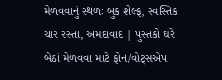મેળવવાનું સ્થળઃ બુક શેલ્ફ, સ્વસ્તિક ચાર રસ્તા, અમદાવાદ | પુસ્તકો ઘરે બેઠાં મેળવવા માટે ફોન/વોટ્સએપ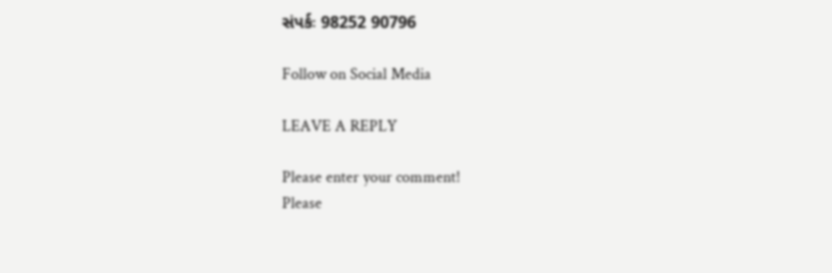સંપર્કઃ 98252 90796

Follow on Social Media

LEAVE A REPLY

Please enter your comment!
Please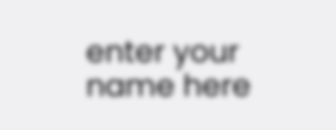enter your name here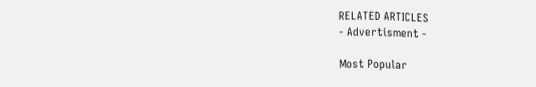RELATED ARTICLES
- Advertisment -

Most Popular